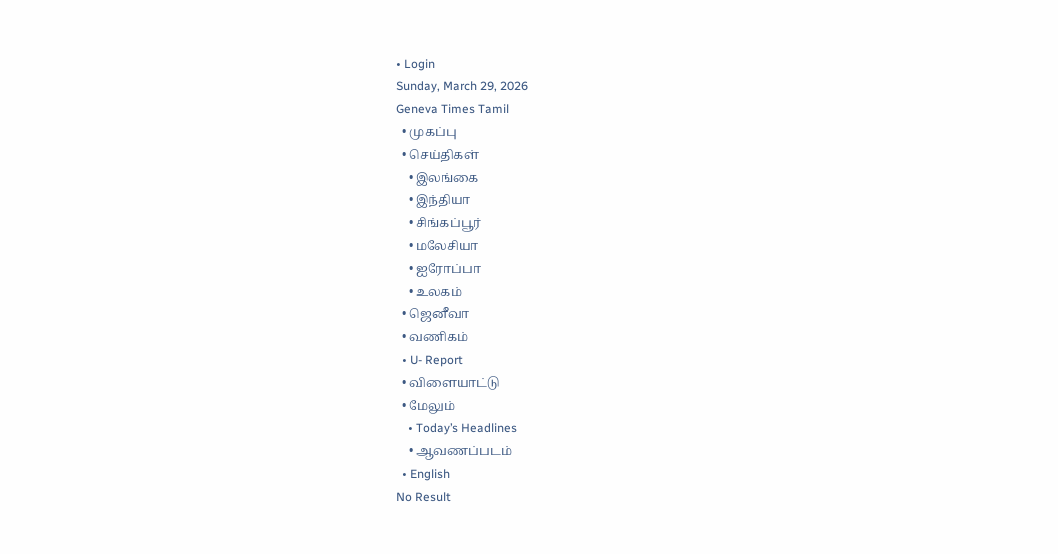• Login
Sunday, March 29, 2026
Geneva Times Tamil
  • முகப்பு
  • செய்திகள்
    • இலங்கை
    • இந்தியா
    • சிங்கப்பூர்
    • மலேசியா
    • ஐரோப்பா
    • உலகம்
  • ஜெனீவா
  • வணிகம்
  • U- Report
  • விளையாட்டு
  • மேலும்
    • Today’s Headlines
    • ஆவணப்படம்
  • English
No Result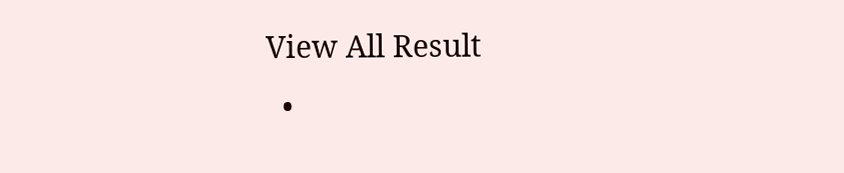View All Result
  •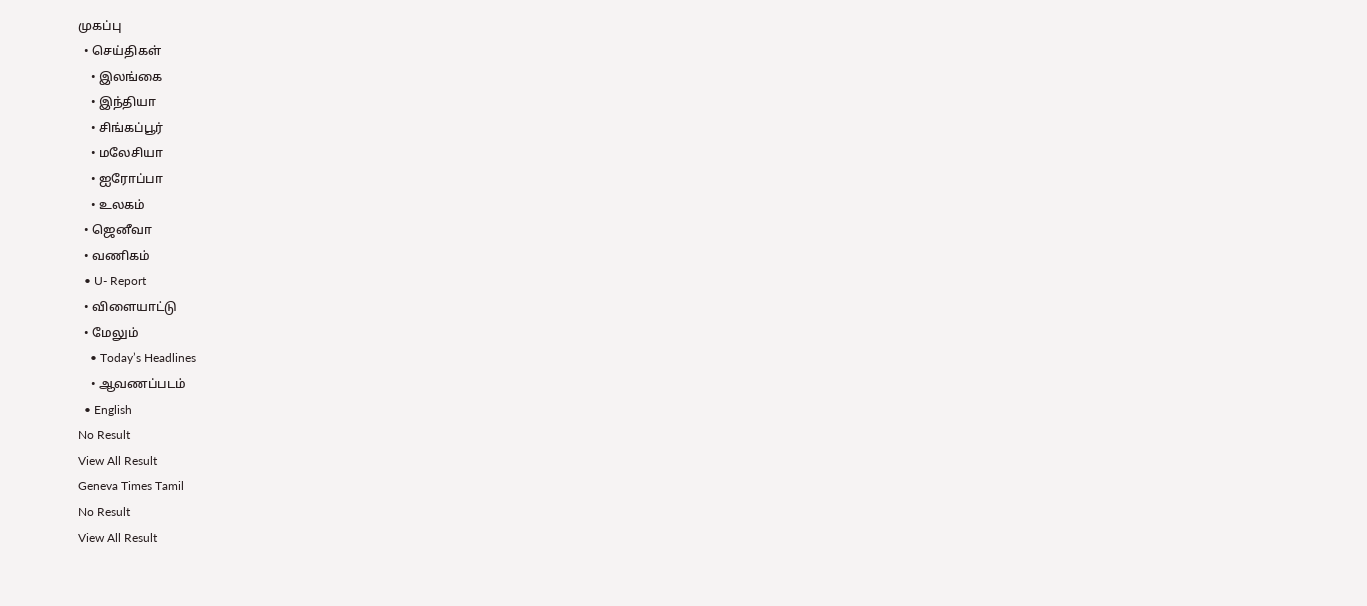முகப்பு
  • செய்திகள்
    • இலங்கை
    • இந்தியா
    • சிங்கப்பூர்
    • மலேசியா
    • ஐரோப்பா
    • உலகம்
  • ஜெனீவா
  • வணிகம்
  • U- Report
  • விளையாட்டு
  • மேலும்
    • Today’s Headlines
    • ஆவணப்படம்
  • English
No Result
View All Result
Geneva Times Tamil
No Result
View All Result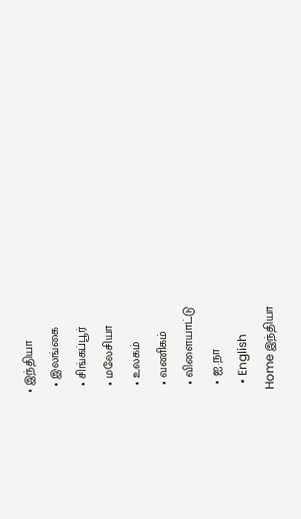• இந்தியா
  • இலங்கை
  • சிங்கப்பூர்
  • மலேசியா
  • உலகம்
  • வணிகம்
  • விளையாட்டு
  • ஐ.நா
  • English
Home இந்தியா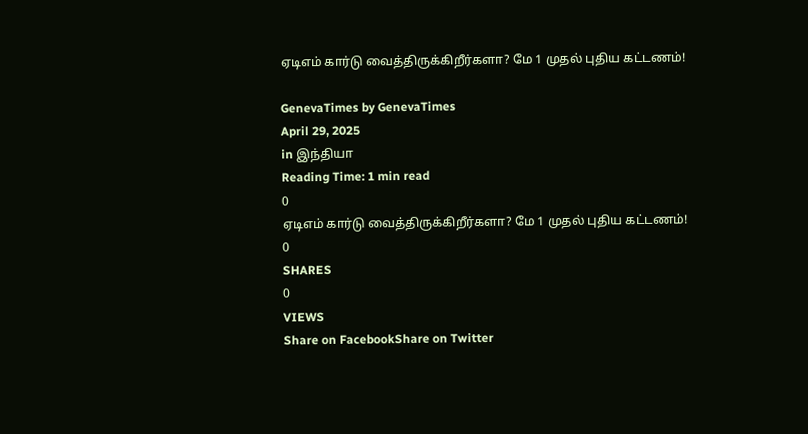ஏடிஎம் கார்டு வைத்திருக்கிறீர்களா? மே 1 முதல் புதிய கட்டணம்!

GenevaTimes by GenevaTimes
April 29, 2025
in இந்தியா
Reading Time: 1 min read
0
ஏடிஎம் கார்டு வைத்திருக்கிறீர்களா? மே 1 முதல் புதிய கட்டணம்!
0
SHARES
0
VIEWS
Share on FacebookShare on Twitter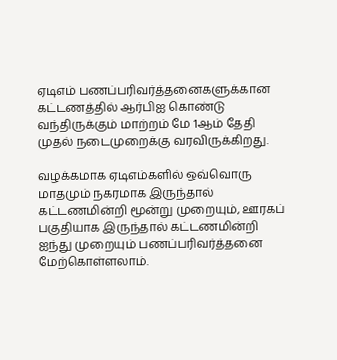ஏடிஎம் பணப்பரிவர்த்தனைகளுக்கான கட்டணத்தில் ஆர்பிஐ கொண்டு வந்திருக்கும் மாற்றம் மே 1ஆம் தேதி முதல் நடைமுறைக்கு வரவிருக்கிறது.

வழக்கமாக ஏடிஎம்களில் ஒவ்வொரு மாதமும் நகரமாக இருந்தால் கட்டணமின்றி மூன்று முறையும், ஊரகப் பகுதியாக இருந்தால் கட்டணமின்றி ஐந்து முறையும் பணப்பரிவர்த்தனை மேற்கொள்ளலாம்.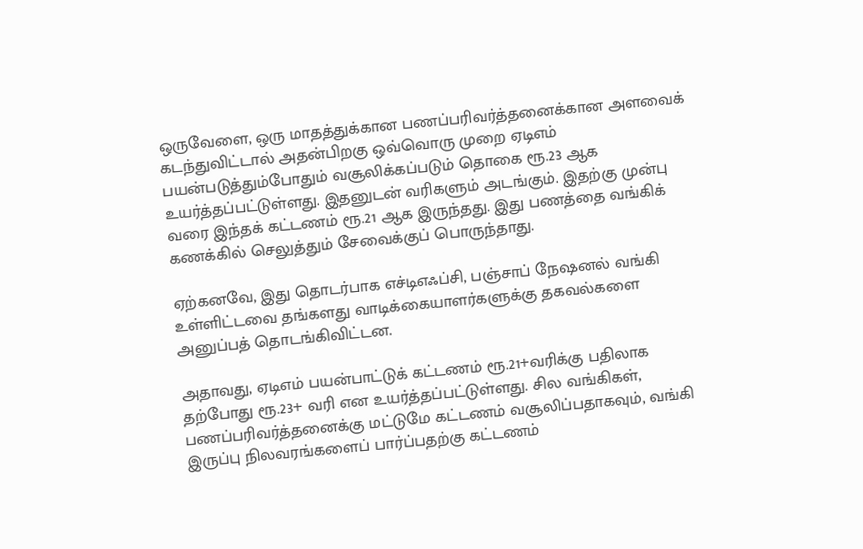ஒருவேளை, ஒரு மாதத்துக்கான பணப்பரிவர்த்தனைக்கான அளவைக் கடந்துவிட்டால் அதன்பிறகு ஒவ்வொரு முறை ஏடிஎம் பயன்படுத்தும்போதும் வசூலிக்கப்படும் தொகை ரூ.23 ஆக உயர்த்தப்பட்டுள்ளது. இதனுடன் வரிகளும் அடங்கும். இதற்கு முன்பு வரை இந்தக் கட்டணம் ரூ.21 ஆக இருந்தது. இது பணத்தை வங்கிக் கணக்கில் செலுத்தும் சேவைக்குப் பொருந்தாது.

ஏற்கனவே, இது தொடர்பாக எச்டிஎஃப்சி, பஞ்சாப் நேஷனல் வங்கி உள்ளிட்டவை தங்களது வாடிக்கையாளர்களுக்கு தகவல்களை அனுப்பத் தொடங்கிவிட்டன.

அதாவது, ஏடிஎம் பயன்பாட்டுக் கட்டணம் ரூ.21+வரிக்கு பதிலாக தற்போது ரூ.23+ வரி என உயர்த்தப்பட்டுள்ளது. சில வங்கிகள், பணப்பரிவர்த்தனைக்கு மட்டுமே கட்டணம் வசூலிப்பதாகவும், வங்கி இருப்பு நிலவரங்களைப் பார்ப்பதற்கு கட்டணம்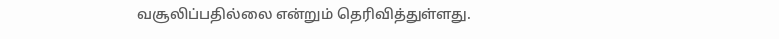வசூலிப்பதில்லை என்றும் தெரிவித்துள்ளது.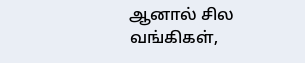ஆனால் சில வங்கிகள்,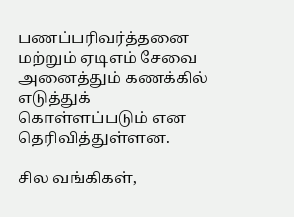பணப்பரிவர்த்தனை மற்றும் ஏடிஎம் சேவை அனைத்தும் கணக்கில் எடுத்துக் கொள்ளப்படும் என தெரிவித்துள்ளன.

சில வங்கிகள்,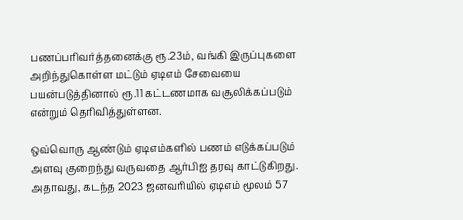பணப்பரிவர்த்தனைக்கு ரூ.23ம், வங்கி இருப்புகளை அறிந்துகொள்ள மட்டும் ஏடிஎம் சேவையை பயன்படுத்தினால் ரூ.11 கட்டணமாக வசூலிக்கப்படும் என்றும் தெரிவித்துள்ளன.

ஒவ்வொரு ஆண்டும் ஏடிஎம்களில் பணம் எடுக்கப்படும் அளவு குறைந்து வருவதை ஆர்பிஐ தரவு காட்டுகிறது. அதாவது, கடந்த 2023 ஜனவரியில் ஏடிஎம் மூலம் 57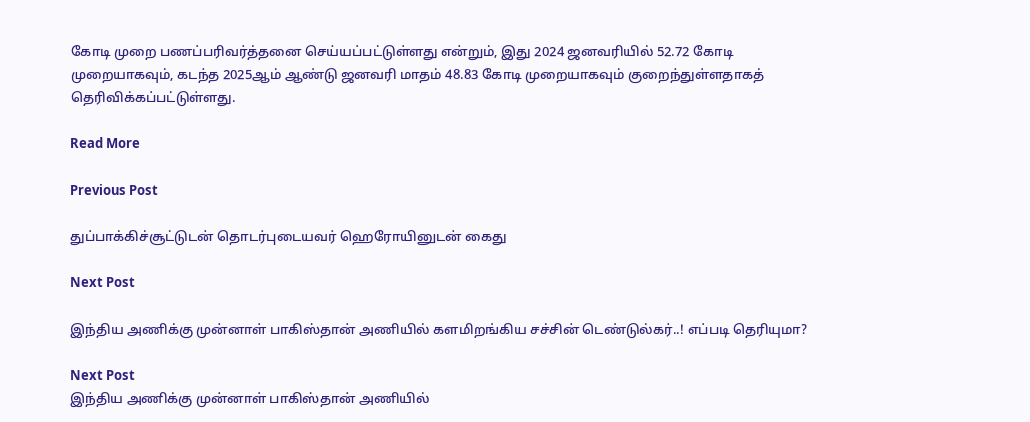கோடி முறை பணப்பரிவர்த்தனை செய்யப்பட்டுள்ளது என்றும், இது 2024 ஜனவரியில் 52.72 கோடி முறையாகவும், கடந்த 2025ஆம் ஆண்டு ஜனவரி மாதம் 48.83 கோடி முறையாகவும் குறைந்துள்ளதாகத் தெரிவிக்கப்பட்டுள்ளது.

Read More

Previous Post

துப்பாக்கிச்சூட்டுடன் தொடர்புடையவர் ஹெரோயினுடன் கைது

Next Post

இந்திய அணிக்கு முன்னாள் பாகிஸ்தான் அணியில் களமிறங்கிய சச்சின் டெண்டுல்கர்..! எப்படி தெரியுமா?

Next Post
இந்திய அணிக்கு முன்னாள் பாகிஸ்தான் அணியில்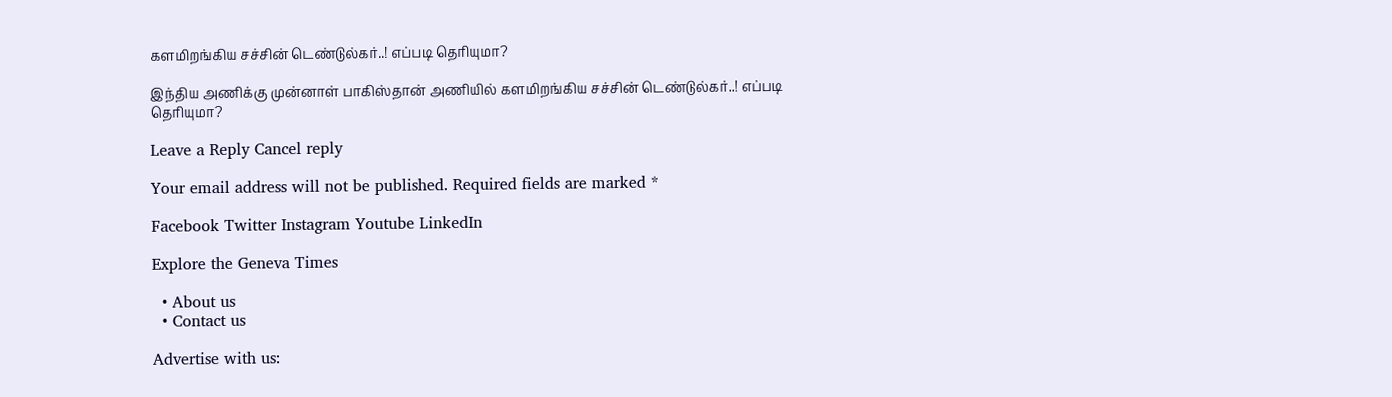களமிறங்கிய சச்சின் டெண்டுல்கர்..! எப்படி தெரியுமா?

இந்திய அணிக்கு முன்னாள் பாகிஸ்தான் அணியில் களமிறங்கிய சச்சின் டெண்டுல்கர்..! எப்படி தெரியுமா?

Leave a Reply Cancel reply

Your email address will not be published. Required fields are marked *

Facebook Twitter Instagram Youtube LinkedIn

Explore the Geneva Times

  • About us
  • Contact us

Advertise with us: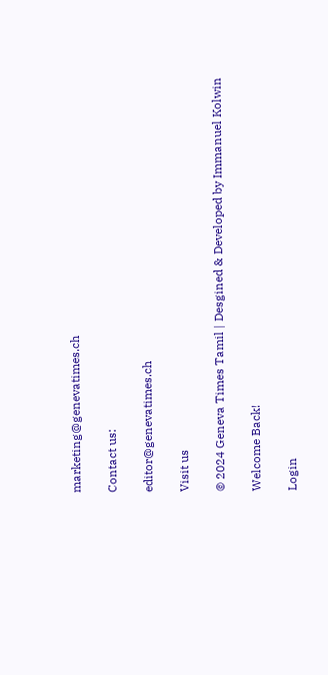marketing@genevatimes.ch

Contact us:

editor@genevatimes.ch

Visit us

© 2024 Geneva Times Tamil | Desgined & Developed by Immanuel Kolwin

Welcome Back!

Login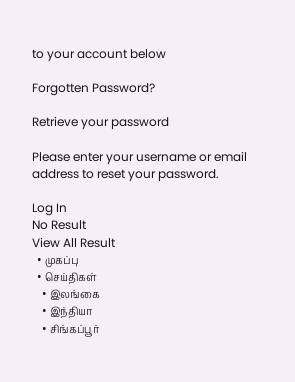to your account below

Forgotten Password?

Retrieve your password

Please enter your username or email address to reset your password.

Log In
No Result
View All Result
  • முகப்பு
  • செய்திகள்
    • இலங்கை
    • இந்தியா
    • சிங்கப்பூர்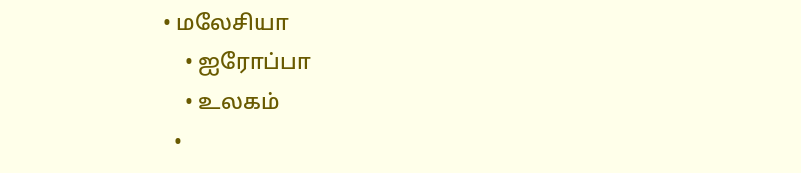• மலேசியா
    • ஐரோப்பா
    • உலகம்
  •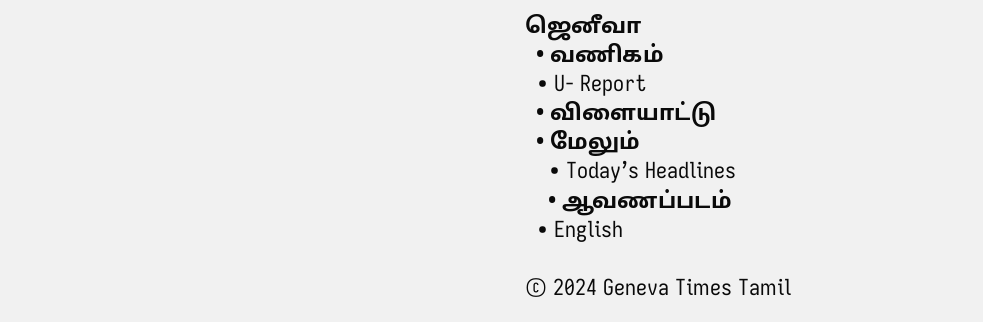ஜெனீவா
  • வணிகம்
  • U- Report
  • விளையாட்டு
  • மேலும்
    • Today’s Headlines
    • ஆவணப்படம்
  • English

© 2024 Geneva Times Tamil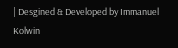| Desgined & Developed by Immanuel Kolwin